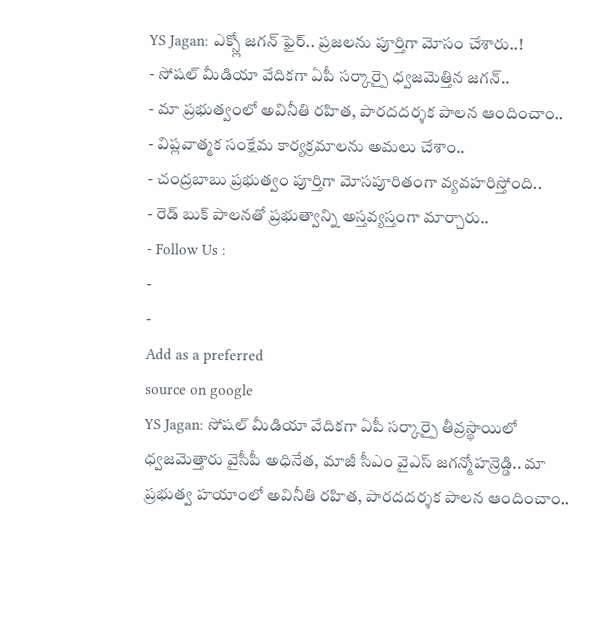YS Jagan: ఎక్స్లో జగన్ ఫైర్.. ప్రజలను పూర్తిగా మోసం చేశారు..!
- సోషల్ మీడియా వేదికగా ఏపీ సర్కార్పై ధ్వజమెత్తిన జగన్..
- మా ప్రభుత్వంలో అవినీతి రహిత, పారదదర్శక పాలన ఆందించాం..
- విప్లవాత్మక సంక్షేమ కార్యక్రమాలను అమలు చేశాం..
- చంద్రబాబు ప్రభుత్వం పూర్తిగా మోసపూరితంగా వ్యవహరిస్తోంది..
- రెడ్ బుక్ పాలనతో ప్రభుత్వాన్ని అస్తవ్యస్తంగా మార్చారు..
- Follow Us :
-
-
Add as a preferred
source on google
YS Jagan: సోషల్ మీడియా వేదికగా ఏపీ సర్కార్పై తీవ్రస్థాయిలో ధ్వజమెత్తారు వైసీపీ అధినేత, మాజీ సీఎం వైఎస్ జగన్మోహన్రెడ్డి.. మా ప్రభుత్వ హయాంలో అవినీతి రహిత, పారదదర్శక పాలన ఆందించాం..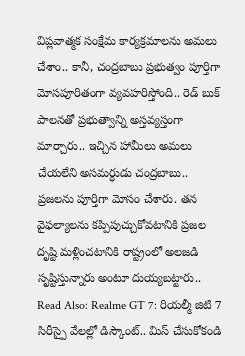విప్లవాత్మక సంక్షేమ కార్యక్రమాలను అమలు చేశాం.. కానీ, చంద్రబాబు ప్రభుత్వం పూర్తిగా మోసపూరితంగా వ్యవహరిస్తోంది.. రెడ్ బుక్ పాలనతో ప్రభుత్వాన్ని అస్తవ్యస్తంగా మార్చారు.. ఇచ్చిన హామీలు అమలు చేయలేని అసమర్ధుడు చంద్రబాబు.. ప్రజలను పూర్తిగా మోసం చేశారు. తన వైఫల్యాలను కప్పిపుచ్చుకోవటానికి ప్రజల దృష్టి మళ్లించటానికి రాష్ట్రంలో అలజడి సృష్టిస్తున్నారు అంటూ దుయ్యబట్టారు..
Read Also: Realme GT 7: రియల్మీ జిటి 7 సిరీస్పై వేలల్లో డిస్కౌంట్.. మిస్ చేసుకోకండి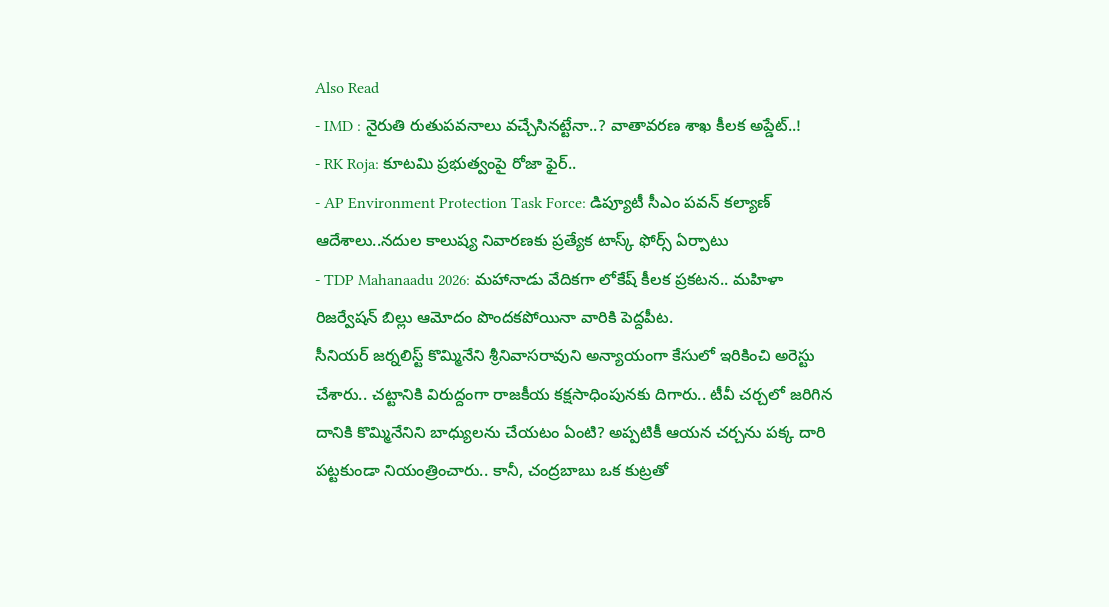Also Read
- IMD : నైరుతి రుతుపవనాలు వచ్చేసినట్టేనా..? వాతావరణ శాఖ కీలక అప్డేట్..!
- RK Roja: కూటమి ప్రభుత్వంపై రోజా ఫైర్..
- AP Environment Protection Task Force: డిప్యూటీ సీఎం పవన్ కల్యాణ్ ఆదేశాలు..నదుల కాలుష్య నివారణకు ప్రత్యేక టాస్క్ ఫోర్స్ ఏర్పాటు
- TDP Mahanaadu 2026: మహానాడు వేదికగా లోకేష్ కీలక ప్రకటన.. మహిళా రిజర్వేషన్ బిల్లు ఆమోదం పొందకపోయినా వారికి పెద్దపీట.
సీనియర్ జర్నలిస్ట్ కొమ్మినేని శ్రీనివాసరావుని అన్యాయంగా కేసులో ఇరికించి అరెస్టు చేశారు.. చట్టానికి విరుద్దంగా రాజకీయ కక్షసాధింపునకు దిగారు.. టీవీ చర్చలో జరిగిన దానికి కొమ్మినేనిని బాధ్యులను చేయటం ఏంటి? అప్పటికీ ఆయన చర్చను పక్క దారి పట్టకుండా నియంత్రించారు.. కానీ, చంద్రబాబు ఒక కుట్రతో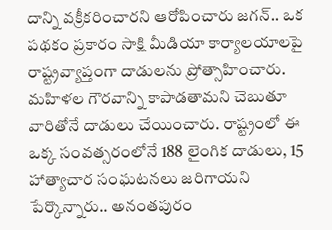దాన్ని వక్రీకరించారని ఆరోపించారు జగన్.. ఒక పథకం ప్రకారం సాక్షి మీడియా కార్యాలయాలపై రాష్ట్రవ్యాప్తంగా దాడులను ప్రోత్సాహించారు. మహిళల గౌరవాన్ని కాపాడతామని చెబుతూ వారితోనే దాడులు చేయించారు. రాష్ట్రంలో ఈ ఒక్క సంవత్సరంలోనే 188 లైంగిక దాడులు, 15 హాత్యాచార సంఘటనలు జరిగాయని పేర్కొన్నారు.. అనంతపురం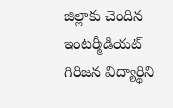జిల్లాకు చెందిన ఇంటర్మీడియట్ గిరిజన విద్యార్థిని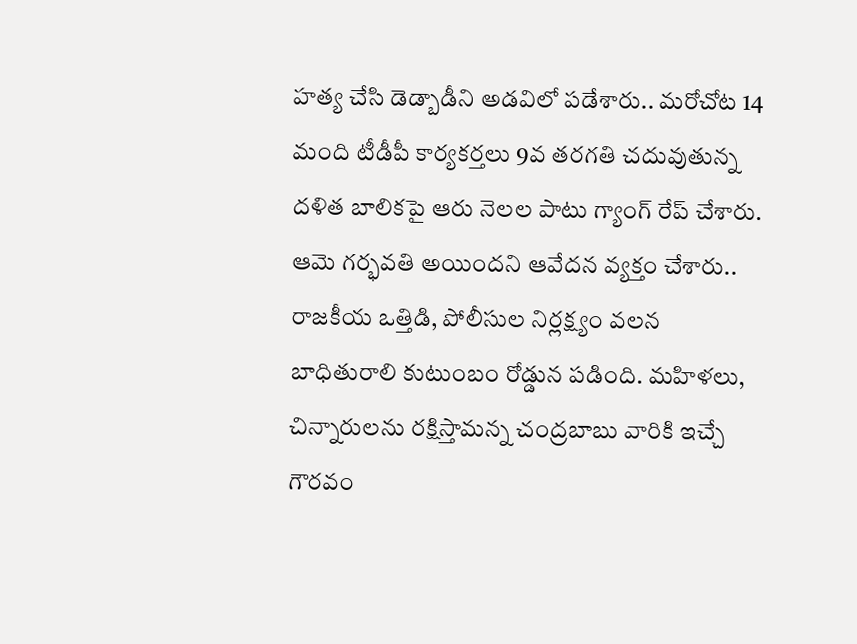హత్య చేసి డెడ్బాడీని అడవిలో పడేశారు.. మరోచోట 14 మంది టీడీపీ కార్యకర్తలు 9వ తరగతి చదువుతున్న దళిత బాలికపై ఆరు నెలల పాటు గ్యాంగ్ రేప్ చేశారు. ఆమె గర్భవతి అయిందని ఆవేదన వ్యక్తం చేశారు.. రాజకీయ ఒత్తిడి, పోలీసుల నిర్లక్ష్యం వలన బాధితురాలి కుటుంబం రోడ్డున పడింది. మహిళలు, చిన్నారులను రక్షిస్తామన్న చంద్రబాబు వారికి ఇచ్చే గౌరవం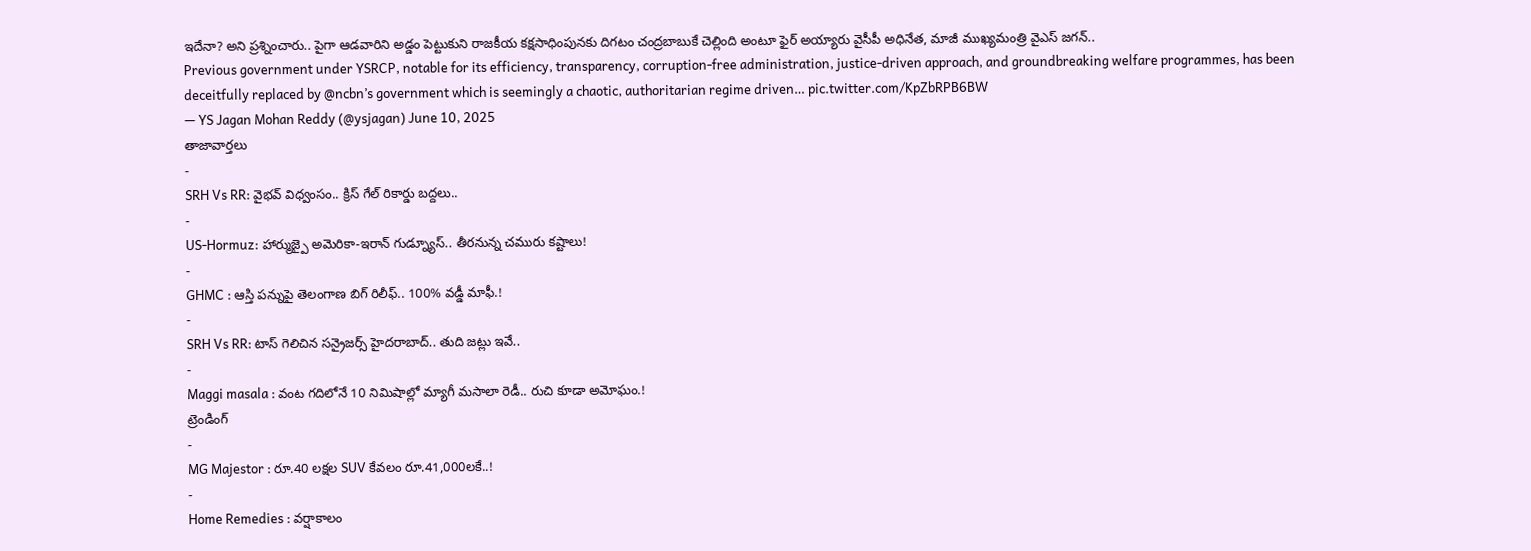ఇదేనా? అని ప్రశ్నించారు.. పైగా ఆడవారిని అడ్డం పెట్టుకుని రాజకీయ కక్షసాధింపునకు దిగటం చంద్రబాబుకే చెల్లింది అంటూ ఫైర్ అయ్యారు వైసీపీ అధినేత, మాజీ ముఖ్యమంత్రి వైఎస్ జగన్..
Previous government under YSRCP, notable for its efficiency, transparency, corruption-free administration, justice-driven approach, and groundbreaking welfare programmes, has been deceitfully replaced by @ncbn’s government which is seemingly a chaotic, authoritarian regime driven… pic.twitter.com/KpZbRPB6BW
— YS Jagan Mohan Reddy (@ysjagan) June 10, 2025
తాజావార్తలు
-
SRH Vs RR: వైభవ్ విధ్వంసం.. క్రిస్ గేల్ రికార్డు బద్దలు..
-
US-Hormuz: హార్ముజ్పై అమెరికా-ఇరాన్ గుడ్న్యూస్.. తీరనున్న చమురు కష్టాలు!
-
GHMC : ఆస్తి పన్నుపై తెలంగాణ బిగ్ రిలీఫ్.. 100% వడ్డీ మాఫీ.!
-
SRH Vs RR: టాస్ గెలిచిన సన్రైజర్స్ హైదరాబాద్.. తుది జట్లు ఇవే..
-
Maggi masala : వంట గదిలోనే 10 నిమిషాల్లో మ్యాగీ మసాలా రెడీ.. రుచి కూడా అమోఘం.!
ట్రెండింగ్
-
MG Majestor : రూ.40 లక్షల SUV కేవలం రూ.41,000లకే..!
-
Home Remedies : వర్షాకాలం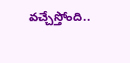వచ్చేస్తోంది..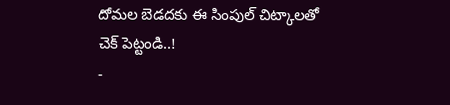దోమల బెడదకు ఈ సింపుల్ చిట్కాలతో చెక్ పెట్టండి..!
-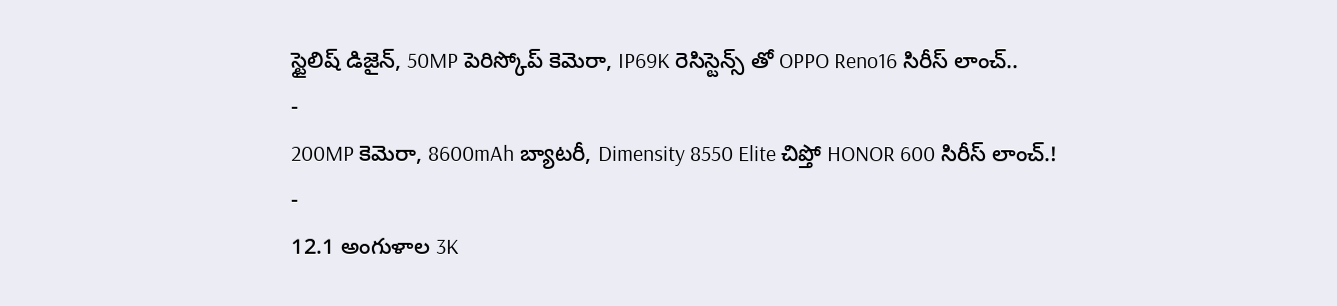స్టైలిష్ డిజైన్, 50MP పెరిస్కోప్ కెమెరా, IP69K రెసిస్టెన్స్ తో OPPO Reno16 సిరీస్ లాంచ్..
-
200MP కెమెరా, 8600mAh బ్యాటరీ, Dimensity 8550 Elite చిప్తో HONOR 600 సిరీస్ లాంచ్.!
-
12.1 అంగుళాల 3K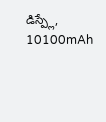డిస్ప్లే, 10100mAh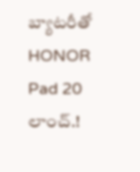బ్యాటరీతో HONOR Pad 20 లాంచ్.!